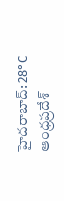హైదరాబాద్: 28°C
ఆంధ్రప్రదేశ్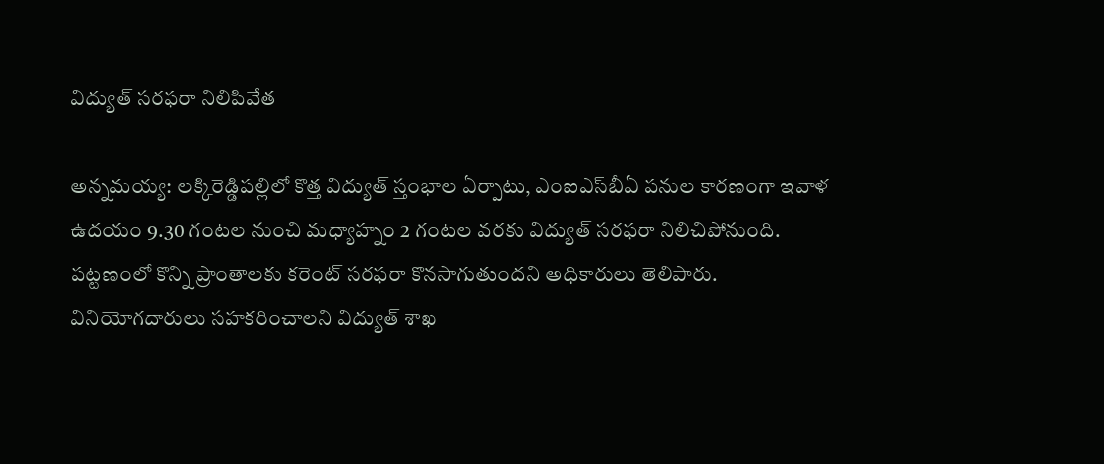విద్యుత్ సరఫరా నిలిపివేత

అన్నమయ్య: లక్కిరెడ్డిపల్లిలో కొత్త విద్యుత్ స్తంభాల ఏర్పాటు, ఎంఐఎస్‌బీఏ పనుల కారణంగా ఇవాళ ఉదయం 9.30 గంటల నుంచి మధ్యాహ్నం 2 గంటల వరకు విద్యుత్ సరఫరా నిలిచిపోనుంది. పట్టణంలో కొన్ని ప్రాంతాలకు కరెంట్ సరఫరా కొనసాగుతుందని అధికారులు తెలిపారు. వినియోగదారులు సహకరించాలని విద్యుత్ శాఖ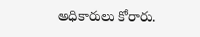అధికారులు కోరారు.